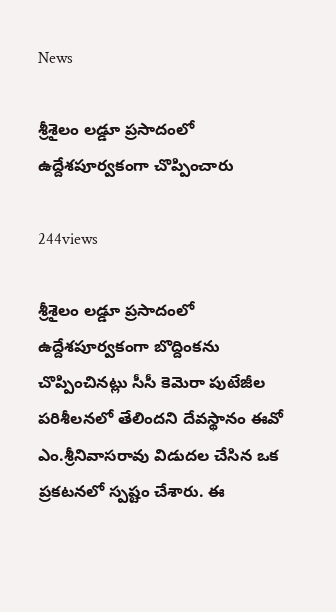News

శ్రీశైలం లడ్డూ ప్రసాదంలో ఉద్దేశపూర్వకంగా చొప్పించారు

244views

శ్రీశైలం లడ్డూ ప్రసాదంలో ఉద్దేశపూర్వకంగా బొద్దింకను చొప్పించినట్లు సీసీ కెమెరా పుటేజీల పరిశీలనలో తేలిందని దేవస్థానం ఈవో ఎం.శ్రీనివాసరావు విడుదల చేసిన ఒక ప్రకటనలో స్పష్టం చేశారు. ఈ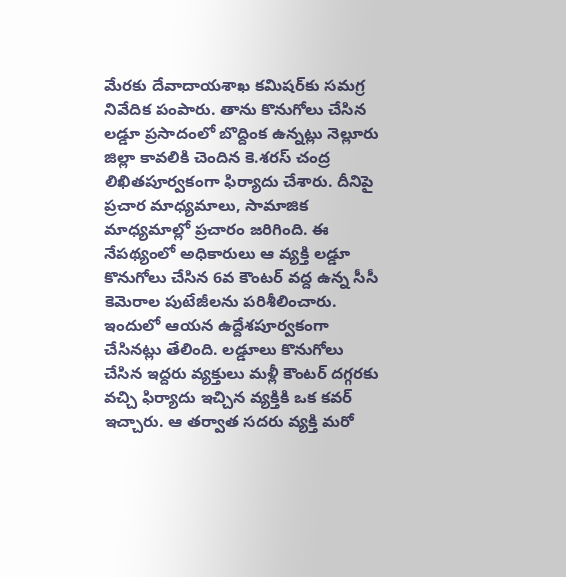మేరకు దేవాదాయశాఖ కమిషర్‌కు సమగ్ర నివేదిక పంపారు. తాను కొనుగోలు చేసిన లడ్డూ ప్రసాదంలో బొద్దింక ఉన్నట్లు నెల్లూరు జిల్లా కావలికి చెందిన కె.శరస్‌ చంద్ర లిఖితపూర్వకంగా ఫిర్యాదు చేశారు. దీనిపై ప్రచార మాధ్యమాలు, సామాజిక మాధ్యమాల్లో ప్రచారం జరిగింది. ఈ నేపథ్యంలో అధికారులు ఆ వ్యక్తి లడ్డూ కొనుగోలు చేసిన 6వ కౌంటర్‌ వద్ద ఉన్న సీసీ కెమెరాల పుటేజీలను పరిశీలించారు. ఇందులో ఆయన ఉద్దేశపూర్వకంగా చేసినట్లు తేలింది. లడ్డూలు కొనుగోలు చేసిన ఇద్దరు వ్యక్తులు మళ్లీ కౌంటర్‌ దగ్గరకు వచ్చి ఫిర్యాదు ఇచ్చిన వ్యక్తికి ఒక కవర్‌ ఇచ్చారు. ఆ తర్వాత సదరు వ్యక్తి మరో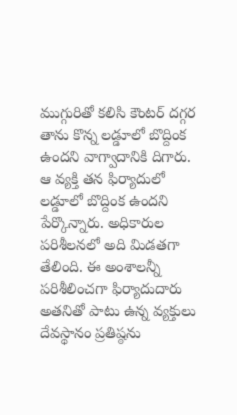ముగ్గురితో కలిసి కౌంటర్‌ దగ్గర తాను కొన్న లడ్డూలో బొద్దింక ఉందని వాగ్వాదానికి దిగారు. ఆ వ్యక్తి తన ఫిర్యాదులో లడ్డూలో బొద్దింక ఉందని పేర్కొన్నారు. అధికారుల పరిశీలనలో అది మిడతగా తేలింది. ఈ అంశాలన్నీ పరిశీలించగా ఫిర్యాదుదారు అతనితో పాటు ఉన్న వ్యక్తులు దేవస్థానం ప్రతిష్ఠను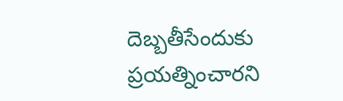దెబ్బతీసేందుకు ప్రయత్నించారని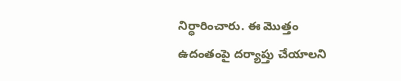నిర్ధారించారు. ఈ మొత్తం ఉదంతంపై దర్యాప్తు చేయాలని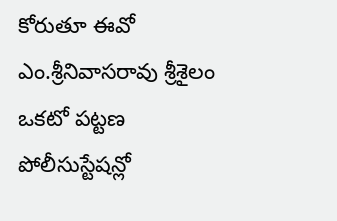కోరుతూ ఈవో ఎం.శ్రీనివాసరావు శ్రీశైలం ఒకటో పట్టణ పోలీసుస్టేషన్లో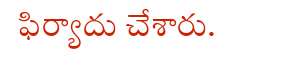ఫిర్యాదు చేశారు.